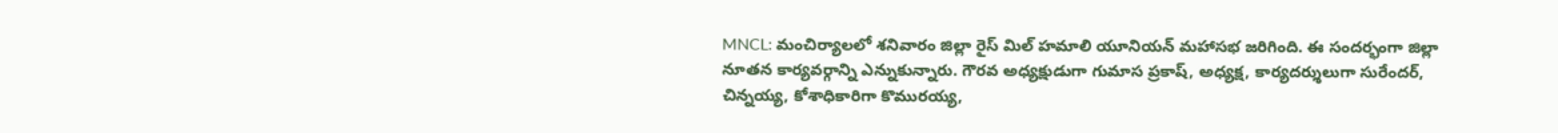MNCL: మంచిర్యాలలో శనివారం జిల్లా రైస్ మిల్ హమాలి యూనియన్ మహాసభ జరిగింది. ఈ సందర్భంగా జిల్లా నూతన కార్యవర్గాన్ని ఎన్నుకున్నారు. గౌరవ అధ్యక్షుడుగా గుమాస ప్రకాష్, అధ్యక్ష, కార్యదర్శులుగా సురేందర్, చిన్నయ్య, కోశాధికారిగా కొమురయ్య,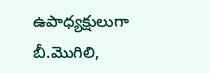ఉపాధ్యక్షులుగా బీ.మొగిలి,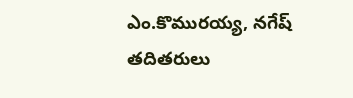ఎం.కొమురయ్య, నగేష్ తదితరులు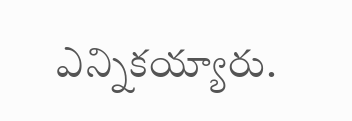ఎన్నికయ్యారు.